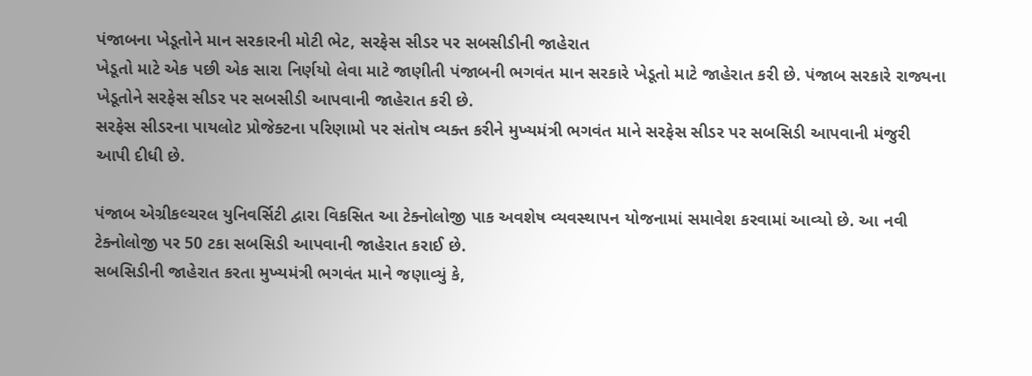પંજાબના ખેડૂતોને માન સરકારની મોટી ભેટ, સરફેસ સીડર પર સબસીડીની જાહેરાત
ખેડૂતો માટે એક પછી એક સારા નિર્ણયો લેવા માટે જાણીતી પંજાબની ભગવંત માન સરકારે ખેડૂતો માટે જાહેરાત કરી છે. પંજાબ સરકારે રાજ્યના ખેડૂતોને સરફેસ સીડર પર સબસીડી આપવાની જાહેરાત કરી છે.
સરફેસ સીડરના પાયલોટ પ્રોજેક્ટના પરિણામો પર સંતોષ વ્યક્ત કરીને મુખ્યમંત્રી ભગવંત માને સરફેસ સીડર પર સબસિડી આપવાની મંજુરી આપી દીધી છે.

પંજાબ એગ્રીકલ્ચરલ યુનિવર્સિટી દ્વારા વિકસિત આ ટેક્નોલોજી પાક અવશેષ વ્યવસ્થાપન યોજનામાં સમાવેશ કરવામાં આવ્યો છે. આ નવી ટેક્નોલોજી પર 50 ટકા સબસિડી આપવાની જાહેરાત કરાઈ છે.
સબસિડીની જાહેરાત કરતા મુખ્યમંત્રી ભગવંત માને જણાવ્યું કે,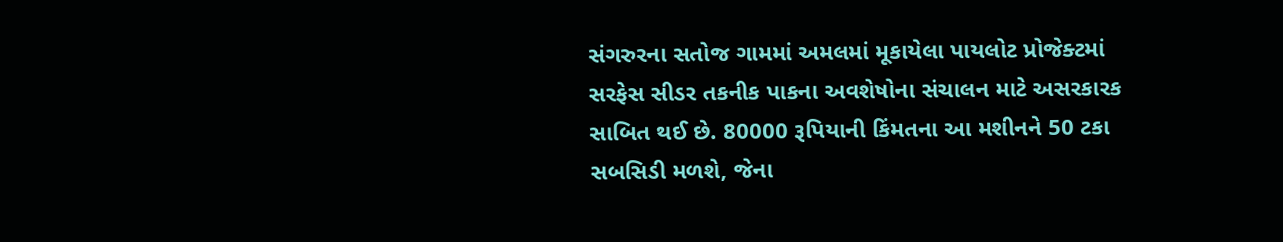સંગરુરના સતોજ ગામમાં અમલમાં મૂકાયેલા પાયલોટ પ્રોજેક્ટમાં સરફેસ સીડર તકનીક પાકના અવશેષોના સંચાલન માટે અસરકારક સાબિત થઈ છે. 80000 રૂપિયાની કિંમતના આ મશીનને 50 ટકા સબસિડી મળશે, જેના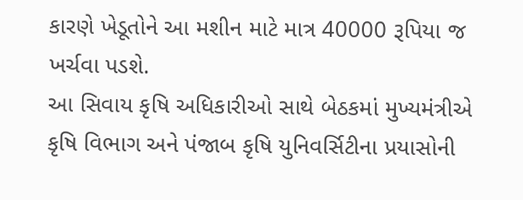કારણે ખેડૂતોને આ મશીન માટે માત્ર 40000 રૂપિયા જ ખર્ચવા પડશે.
આ સિવાય કૃષિ અધિકારીઓ સાથે બેઠકમાં મુખ્યમંત્રીએ કૃષિ વિભાગ અને પંજાબ કૃષિ યુનિવર્સિટીના પ્રયાસોની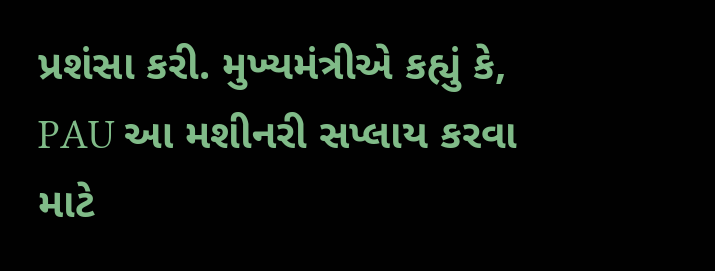પ્રશંસા કરી. મુખ્યમંત્રીએ કહ્યું કે, PAU આ મશીનરી સપ્લાય કરવા માટે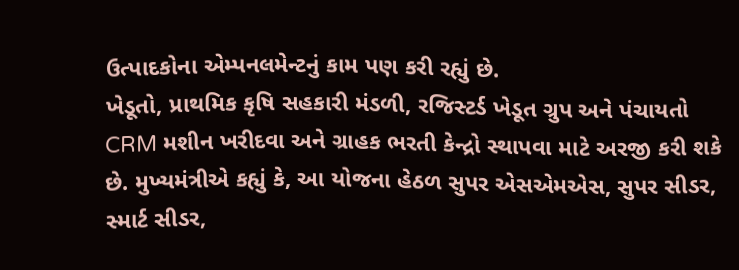ઉત્પાદકોના એમ્પનલમેન્ટનું કામ પણ કરી રહ્યું છે.
ખેડૂતો, પ્રાથમિક કૃષિ સહકારી મંડળી, રજિસ્ટર્ડ ખેડૂત ગ્રુપ અને પંચાયતો CRM મશીન ખરીદવા અને ગ્રાહક ભરતી કેન્દ્રો સ્થાપવા માટે અરજી કરી શકે છે. મુખ્યમંત્રીએ કહ્યું કે, આ યોજના હેઠળ સુપર એસએમએસ, સુપર સીડર, સ્માર્ટ સીડર,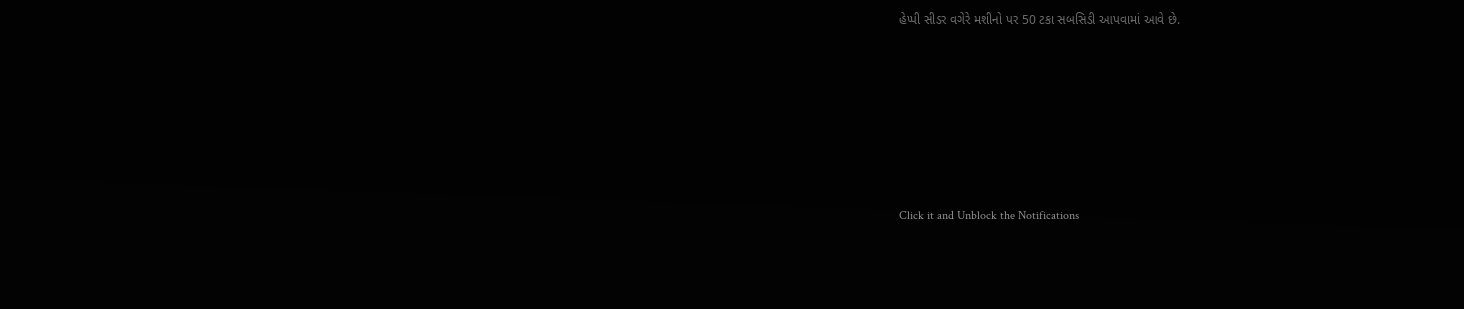હેપ્પી સીડર વગેરે મશીનો પર 50 ટકા સબસિડી આપવામાં આવે છે.












Click it and Unblock the Notifications